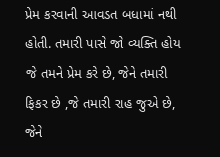પ્રેમ કરવાની આવડત બધામાં નથી હોતી. તમારી પાસે જો વ્યક્તિ હોય જે તમને પ્રેમ કરે છે, જેને તમારી ફિકર છે ,જે તમારી રાહ જુએ છે, જેને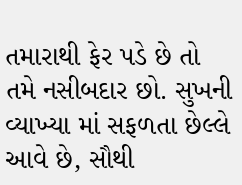તમારાથી ફેર પડે છે તો તમે નસીબદાર છો. સુખની વ્યાખ્યા માં સફળતા છેલ્લે આવે છે, સૌથી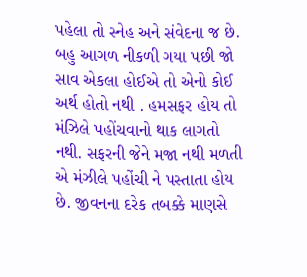પહેલા તો સ્નેહ અને સંવેદના જ છે. બહુ આગળ નીકળી ગયા પછી જો સાવ એકલા હોઈએ તો એનો કોઈ અર્થ હોતો નથી . હમસફર હોય તો મંઝિલે પહોંચવાનો થાક લાગતો નથી. સફરની જેને મજા નથી મળતી એ મંઝીલે પહોંચી ને પસ્તાતા હોય છે. જીવનના દરેક તબક્કે માણસે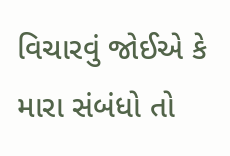વિચારવું જોઈએ કે મારા સંબંધો તો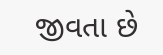જીવતા છે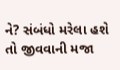ને? સંબંધો મરેલા હશે તો જીવવાની મજા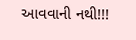આવવાની નથી!!!